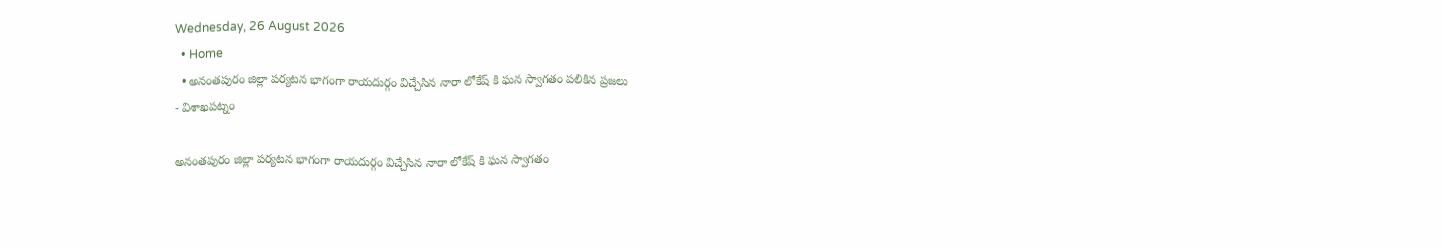Wednesday, 26 August 2026
  • Home
  • అనంతపురం జిల్లా పర్యటన భాగంగా రాయదుర్గం విచ్చేసిన నారా లోకేష్ కి ఘన స్వాగతం పలికిన ప్రజలు
- విశాఖపట్నం

అనంతపురం జిల్లా పర్యటన భాగంగా రాయదుర్గం విచ్చేసిన నారా లోకేష్ కి ఘన స్వాగతం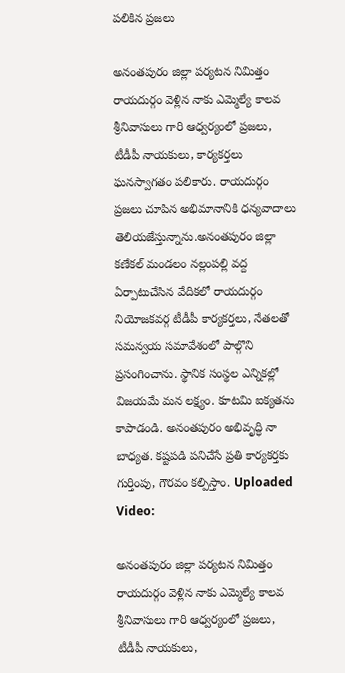పలికిన ప్రజలు

అనంతపురం జిల్లా పర్యటన నిమిత్తం రాయదుర్గం వెళ్లిన నాకు ఎమ్మెల్యే కాలవ శ్రీనివాసులు గారి ఆధ్వర్యంలో ప్రజలు, టీడీపీ నాయకులు, కార్యకర్తలు ఘనస్వాగతం పలికారు. రాయదుర్గం ప్రజలు చూపిన అభిమానానికి ధన్యవాదాలు తెలియజేస్తున్నాను.అనంతపురం జిల్లా కణేకల్ మండలం నల్లంపల్లి వద్ద ఏర్పాటుచేసిన వేదికలో రాయదుర్గం నియోజకవర్గ టీడీపీ కార్యకర్తలు, నేతలతో సమన్వయ సమావేశంలో పాల్గొని ప్రసంగించాను. స్థానిక సంస్థల ఎన్నికల్లో విజయమే మన లక్ష్యం. కూటమి ఐక్యతను కాపాడండి. అనంతపురం అభివృద్ధి నా బాధ్యత. కష్టపడి పనిచేసే ప్రతి కార్యకర్తకు గుర్తింపు, గౌరవం కల్పిస్తాం. Uploaded Video:

అనంతపురం జిల్లా పర్యటన నిమిత్తం రాయదుర్గం వెళ్లిన నాకు ఎమ్మెల్యే కాలవ శ్రీనివాసులు గారి ఆధ్వర్యంలో ప్రజలు, టీడీపీ నాయకులు,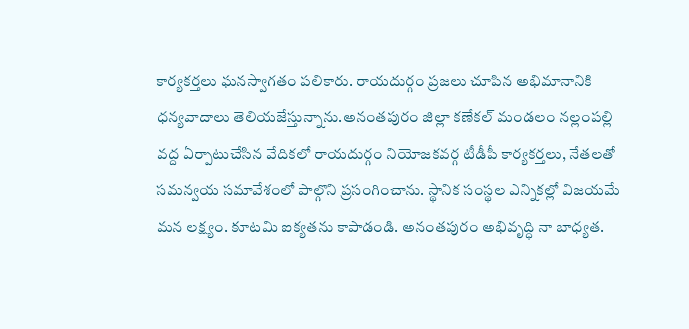కార్యకర్తలు ఘనస్వాగతం పలికారు. రాయదుర్గం ప్రజలు చూపిన అభిమానానికి ధన్యవాదాలు తెలియజేస్తున్నాను.అనంతపురం జిల్లా కణేకల్ మండలం నల్లంపల్లి వద్ద ఏర్పాటుచేసిన వేదికలో రాయదుర్గం నియోజకవర్గ టీడీపీ కార్యకర్తలు, నేతలతో సమన్వయ సమావేశంలో పాల్గొని ప్రసంగించాను. స్థానిక సంస్థల ఎన్నికల్లో విజయమే మన లక్ష్యం. కూటమి ఐక్యతను కాపాడండి. అనంతపురం అభివృద్ధి నా బాధ్యత.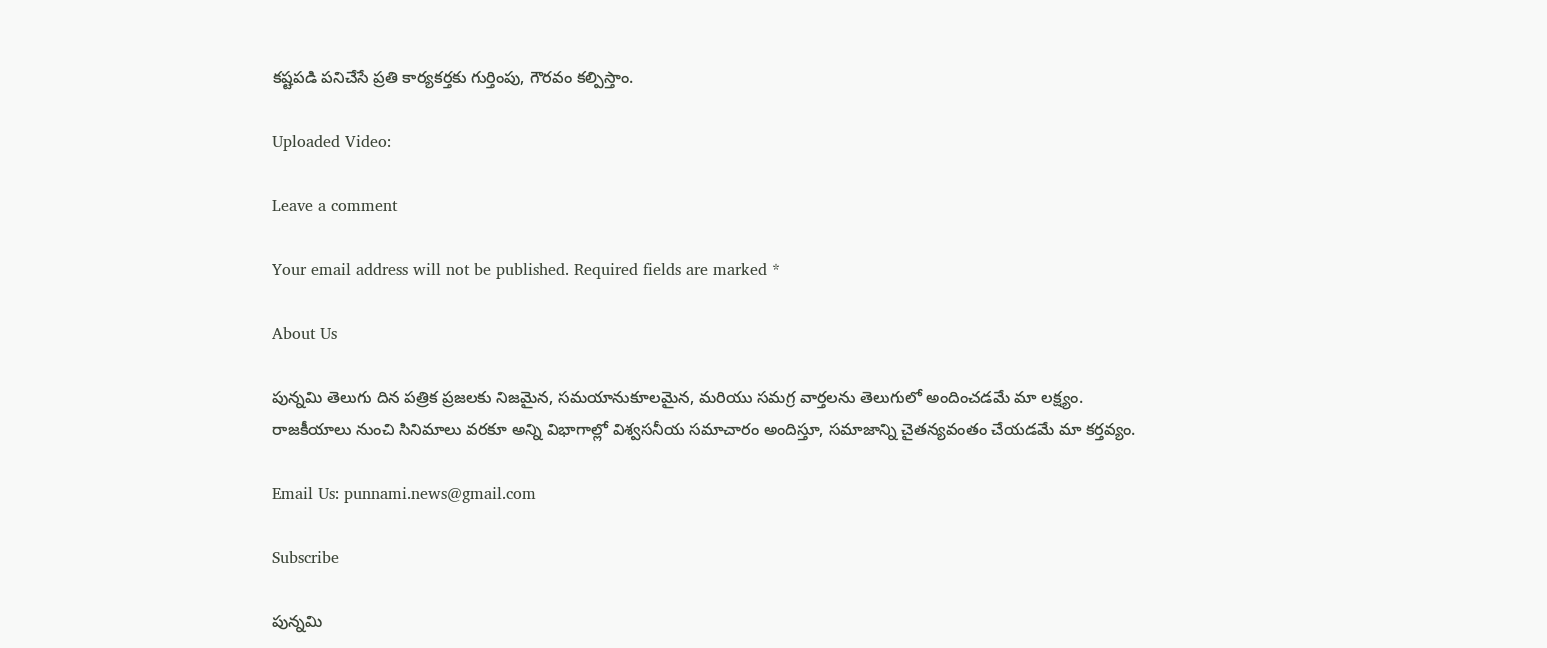కష్టపడి పనిచేసే ప్రతి కార్యకర్తకు గుర్తింపు, గౌరవం కల్పిస్తాం.

Uploaded Video:

Leave a comment

Your email address will not be published. Required fields are marked *

About Us

పున్నమి తెలుగు దిన పత్రిక ప్రజలకు నిజమైన, సమయానుకూలమైన, మరియు సమగ్ర వార్తలను తెలుగులో అందించడమే మా లక్ష్యం.
రాజకీయాలు నుంచి సినిమాలు వరకూ అన్ని విభాగాల్లో విశ్వసనీయ సమాచారం అందిస్తూ, సమాజాన్ని చైతన్యవంతం చేయడమే మా కర్తవ్యం.

Email Us: punnami.news@gmail.com

Subscribe

పున్నమి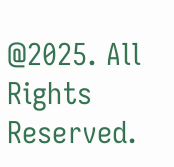@2025. All Rights Reserved.